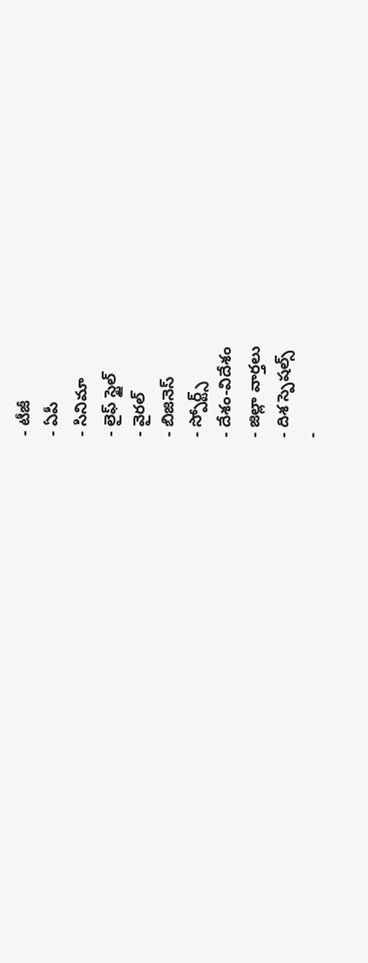- టీజీ
- ఏపీ
- సినిమా
- లైఫ్ స్టైల్
- వైరల్
- బిజినెస్
- స్పోర్ట్స్
- దేశం-విదేశం
- జిల్లా వార్తలు
- దిశ స్పెషల్స్
-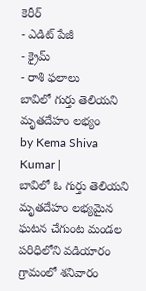కెరీర్
- ఎడిట్ పేజీ
- క్రైమ్
- రాశి ఫలాలు
బావిలో గుర్తు తెలియని మృతదేహం లభ్యం
by Kema Shiva Kumar |
బావిలో ఓ గుర్తు తెలియని మృతదేహం లభ్యమైన ఘటన చేగుంట మండల పరిధిలోని వడియారం గ్రామంలో శనివారం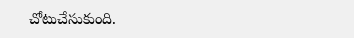చోటుచేసుకుంది.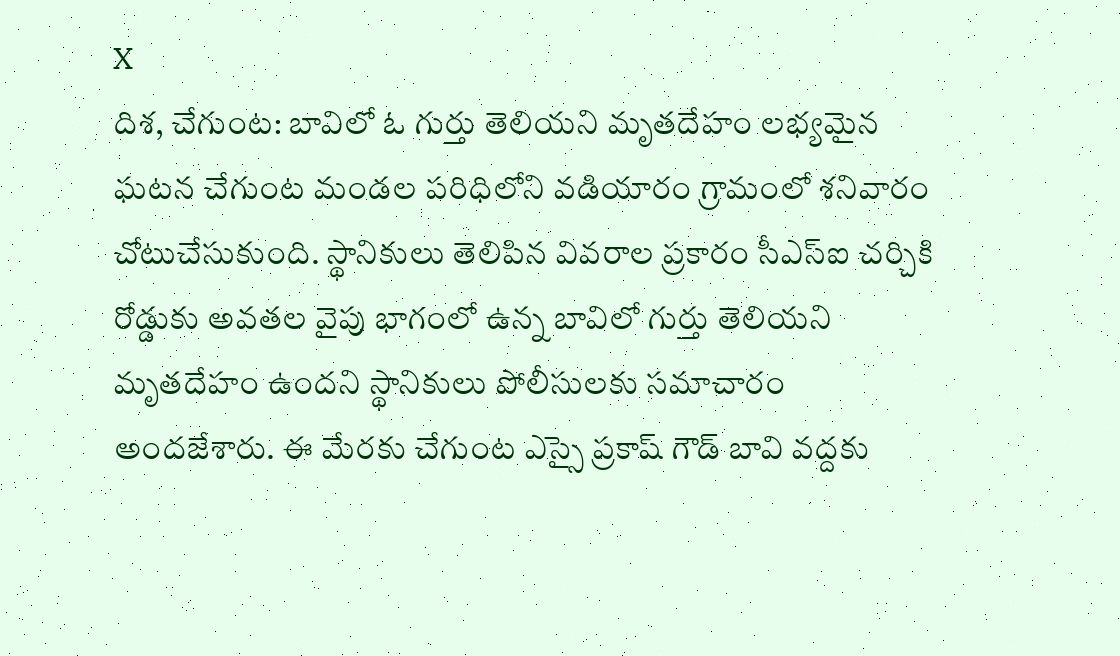X
దిశ, చేగుంట: బావిలో ఓ గుర్తు తెలియని మృతదేహం లభ్యమైన ఘటన చేగుంట మండల పరిధిలోని వడియారం గ్రామంలో శనివారం చోటుచేసుకుంది. స్థానికులు తెలిపిన వివరాల ప్రకారం సీఎస్ఐ చర్చికి రోడ్డుకు అవతల వైపు భాగంలో ఉన్న బావిలో గుర్తు తెలియని మృతదేహం ఉందని స్థానికులు పోలీసులకు సమాచారం అందజేశారు. ఈ మేరకు చేగుంట ఎస్సై ప్రకాష్ గౌడ్ బావి వద్దకు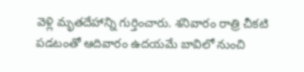వెళ్లి మృతదేహాన్ని గుర్తించారు. శనివారం రాత్రి చీకటి పడటంతో ఆదివారం ఉదయమే బావిలో నుంచి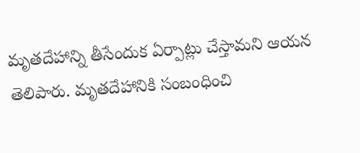మృతదేహాన్ని తీసేందుక ఏర్పాట్లు చేస్తామని ఆయన తెలిపారు. మృతదేహానికి సంబంధించి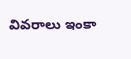వివరాలు ఇంకా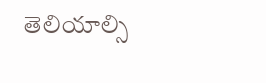తెలియాల్సి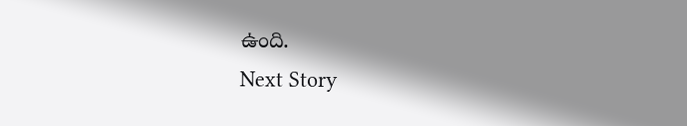ఉంది.
Next Story